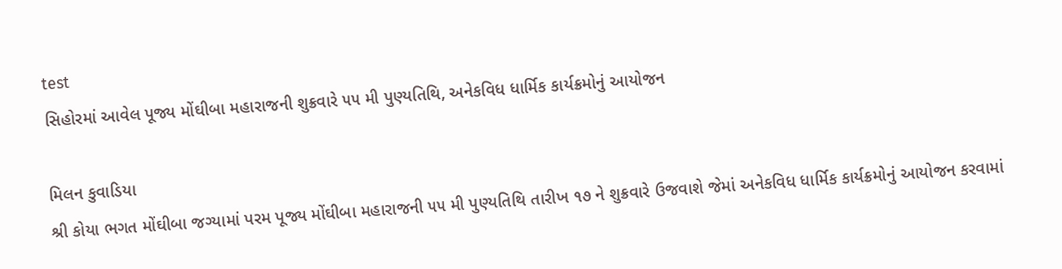test
સિહોરમાં આવેલ પૂજ્ય મોંઘીબા મહારાજની શુક્રવારે ૫૫ મી પુણ્યતિથિ, અનેકવિધ ધાર્મિક કાર્યક્રમોનું આયોજન

મિલન કુવાડિયા
શ્રી કોયા ભગત મોંઘીબા જગ્યામાં પરમ પૂજ્ય મોંઘીબા મહારાજની ૫૫ મી પુણ્યતિથિ તારીખ ૧૭ ને શુક્રવારે ઉજવાશે જેમાં અનેકવિધ ધાર્મિક કાર્યક્રમોનું આયોજન કરવામાં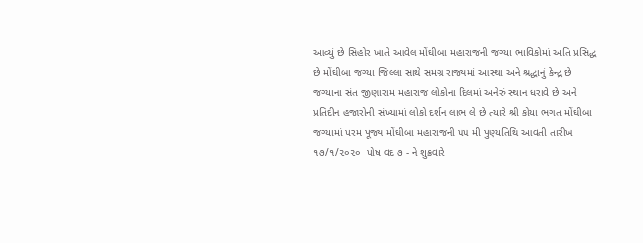આવ્યું છે સિહોર ખાતે આવેલ મોંઘીબા મહારાજની જગ્યા ભાવિકોમાં અતિ પ્રસિદ્ધ છે મોંઘીબા જગ્યા જિલ્લા સાથે સમગ્ર રાજ્યમાં આસ્થા અને શ્રદ્ધાનું કેન્દ્ર છે જગ્યાના સંત જીણારામ મહારાજ લોકોના દિલમાં અનેરું સ્થાન ધરાવે છે અને પ્રતિદીન હજારોની સંખ્યામાં લોકો દર્શન લાભ લે છે ત્યારે શ્રી કોયા ભગત મોંઘીબા જગ્યામાં પરમ પૂજ્ય મોંઘીબા મહારાજની ૫૫ મી પુણ્યતિથિ આવતી તારીખ ૧૭/૧/૨૦૨૦  પોષ વદ ૭ - ને શુક્રવારે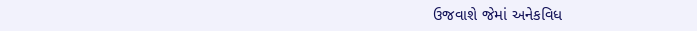ઉજવાશે જેમાં અનેકવિધ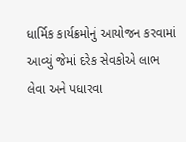ધાર્મિક કાર્યક્રમોનું આયોજન કરવામાં આવ્યું જેમાં દરેક સેવકોએ લાભ લેવા અને પધારવા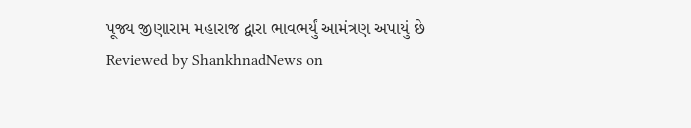પૂજ્ય જીણારામ મહારાજ દ્વારા ભાવભર્યું આમંત્રણ અપાયું છે
Reviewed by ShankhnadNews on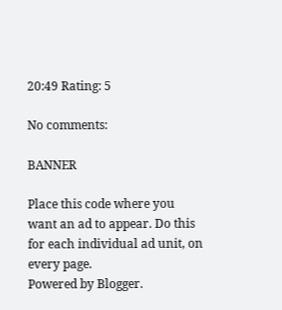20:49 Rating: 5

No comments:

BANNER

Place this code where you want an ad to appear. Do this for each individual ad unit, on every page.
Powered by Blogger.